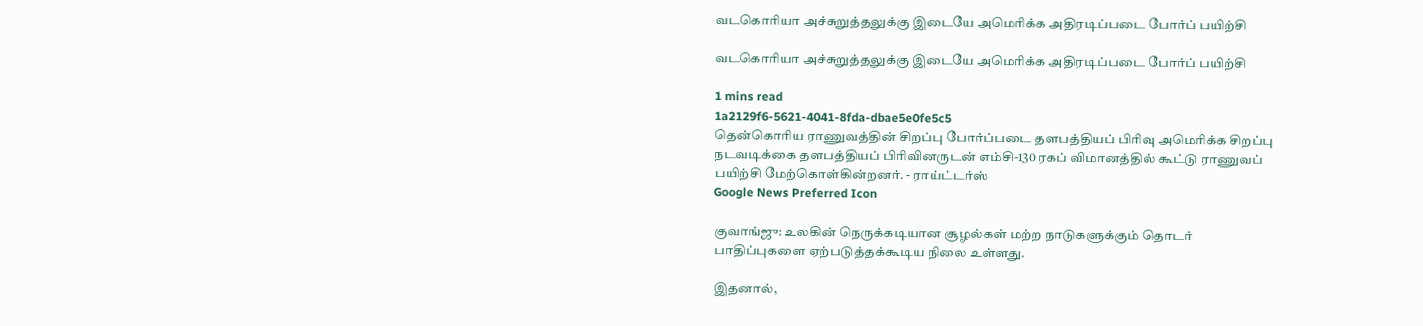வடகொரியா அச்சுறுத்தலுக்கு இடையே அமெரிக்க அதிரடிப்படை போர்ப் பயிற்சி

வடகொரியா அச்சுறுத்தலுக்கு இடையே அமெரிக்க அதிரடிப்படை போர்ப் பயிற்சி

1 mins read
1a2129f6-5621-4041-8fda-dbae5e0fe5c5
தென்கொரிய ராணுவத்தின் சிறப்பு போர்ப்படை தளபத்தியப் பிரிவு அமெரிக்க சிறப்பு நடவடிக்கை தளபத்தியப் பிரிவினருடன் எம்சி-130 ரகப் விமானத்தில் கூட்டு ராணுவப் பயிற்சி மேற்கொள்கின்றனர். - ராய்ட்டர்ஸ்
Google News Preferred Icon

குவாங்ஜு: உலகின் நெருக்கடியான சூழல்கள் மற்ற நாடுகளுக்கும் தொடர் பாதிப்புகளை ஏற்படுத்தக்கூடிய நிலை உள்ளது.

இதனால்,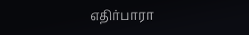எதிர்பாரா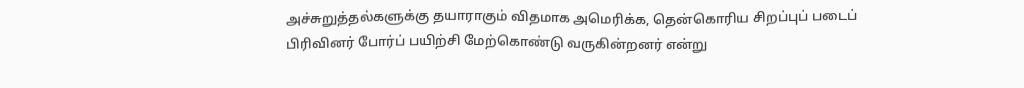அச்சுறுத்தல்களுக்கு தயாராகும் விதமாக அமெரிக்க, தென்கொரிய சிறப்புப் படைப் பிரிவினர் போர்ப் பயிற்சி மேற்கொண்டு வருகின்றனர் என்று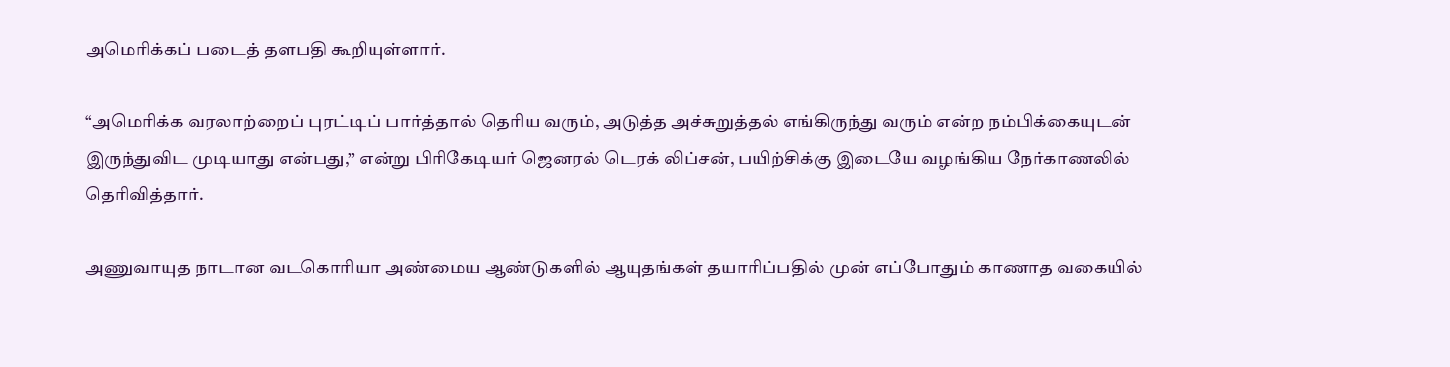அமெரிக்கப் படைத் தளபதி கூறியுள்ளார்.

“அமெரிக்க வரலாற்றைப் புரட்டிப் பார்த்தால் தெரிய வரும், அடுத்த அச்சுறுத்தல் எங்கிருந்து வரும் என்ற நம்பிக்கையுடன் இருந்துவிட முடியாது என்பது,” என்று பிரிகேடியர் ஜெனரல் டெரக் லிப்சன், பயிற்சிக்கு இடையே வழங்கிய நேர்காணலில் தெரிவித்தார்.

அணுவாயுத நாடான வடகொரியா அண்மைய ஆண்டுகளில் ஆயுதங்கள் தயாரிப்பதில் முன் எப்போதும் காணாத வகையில்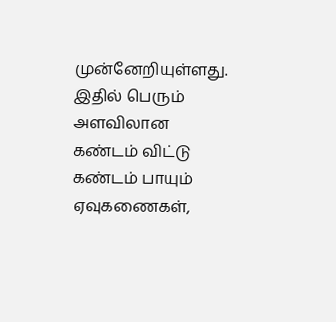முன்னேறியுள்ளது. இதில் பெரும் அளவிலான கண்டம் விட்டு கண்டம் பாயும் ஏவுகணைகள்,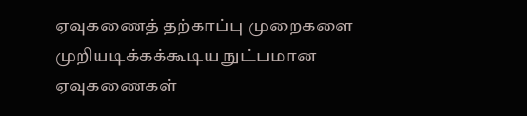ஏவுகணைத் தற்காப்பு முறைகளை முறியடிக்கக்கூடிய நுட்பமான ஏவுகணைகள்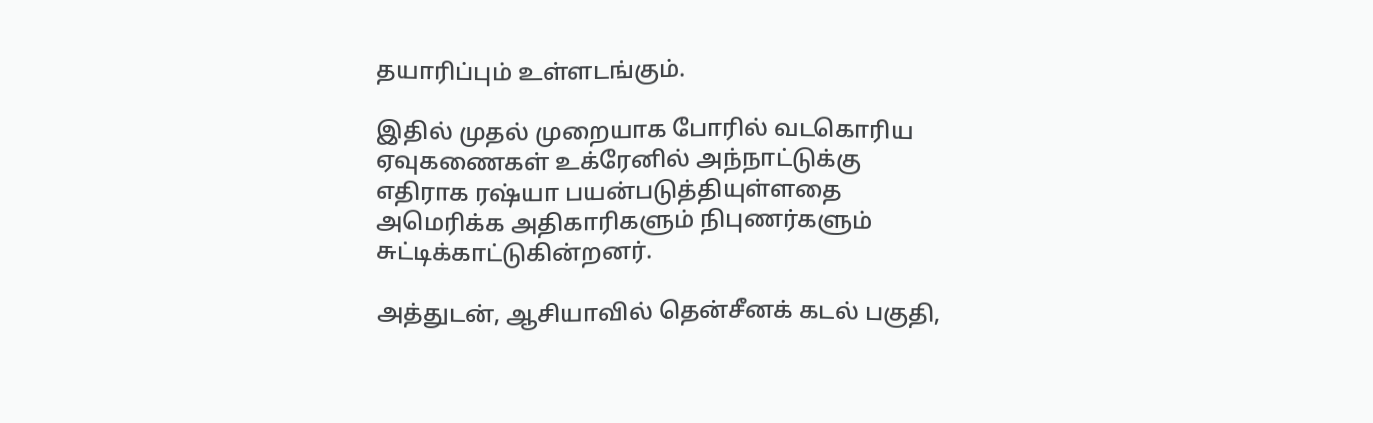தயாரிப்பும் உள்ளடங்கும்.

இதில் முதல் முறையாக போரில் வடகொரிய ஏவுகணைகள் உக்ரேனில் அந்நாட்டுக்கு எதிராக ரஷ்யா பயன்படுத்தியுள்ளதை அமெரிக்க அதிகாரிகளும் நிபுணர்களும் சுட்டிக்காட்டுகின்றனர்.

அத்துடன், ஆசியாவில் தென்சீனக் கடல் பகுதி,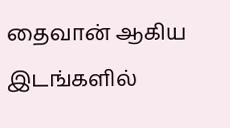தைவான் ஆகிய இடங்களில்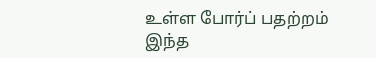உள்ள போர்ப் பதற்றம் இந்த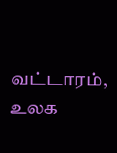வட்டாரம், உலக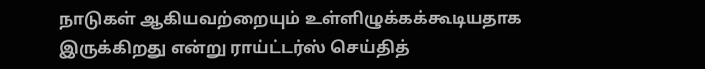நாடுகள் ஆகியவற்றையும் உள்ளிழுக்கக்கூடியதாக இருக்கிறது என்று ராய்ட்டர்ஸ் செய்தித்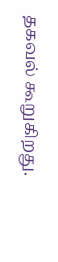தகவல் கூறுகிறது.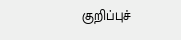குறிப்புச்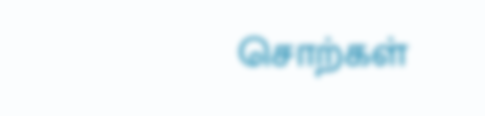சொற்கள்